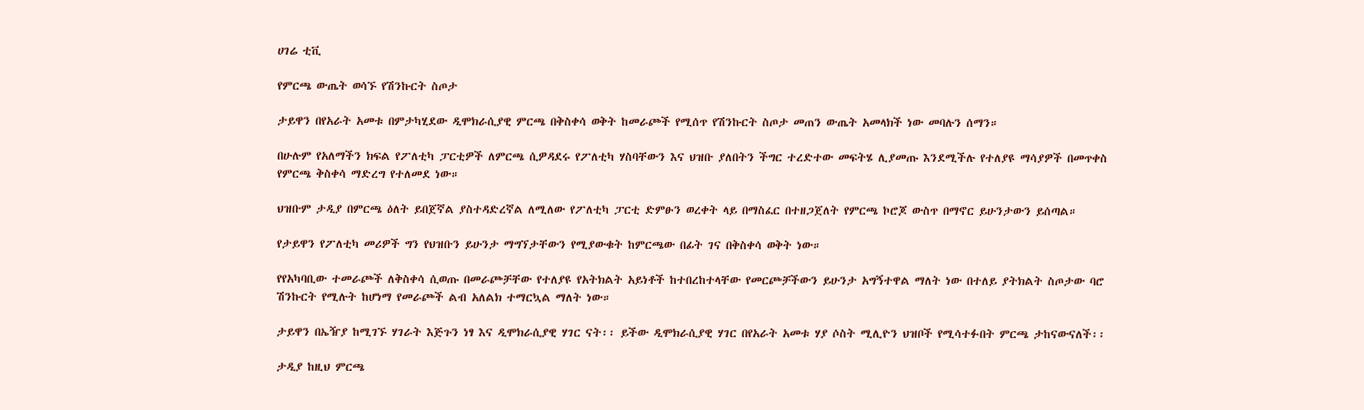ሀገሬ ቲቪ

የምርጫ ውጤት ወሳኙ የሽንኩርት ስጦታ

ታይዋን በየአራት አመቱ በምታካሂደው ዲሞክራሲያዊ ምርጫ በቅስቀሳ ወቅት ከመራጮች የሚሰጥ የሽንኩርት ስጦታ መጠን ውጤት አመላክች ነው መባሉን ሰማን።

በሁሉም የአለማችን ክፍል የፖለቲካ ፓርቲዎች ለምርጫ ሲዎዳደሩ የፖለቲካ ሃስባቸውን እና ህዝቡ ያለበትን ችግር ተረድተው መፍትሄ ሊያመጡ እንደሚችሉ የተለያዩ ማሳያዎች በመጥቀስ የምርጫ ቅስቀሳ ማድረግ የተለመደ ነው።

ህዝቡም ታዲያ በምርጫ ዕለት ይበጀኛል ያስተዳድረኛል ለሚለው የፖለቲካ ፓርቲ ድምፁን ወረቀት ላይ በማስፈር በተዘጋጀለት የምርጫ ኮሮጆ ውስጥ በማኖር ይሁንታውን ይሰጣል።

የታይዋን የፖለቲካ መሪዎች ግን የህዝቡን ይሁንታ ማግኘታቸውን የሚያውቁት ከምርጫው በፊት ገና በቅስቀሳ ወቅት ነው።

የየአካባቢው ተመራጮች ለቅስቀሳ ሲወጡ በመራጮቻቸው የተለያዩ የአትክልት አይነቶች ከተበረከተላቸው የመርጮቻችውን ይሁንታ አግኝተዋል ማለት ነው በተለይ ያትክልት ስጦታው ባሮ ሽንኩርት የሚሉት ከሆነማ የመራጮች ልብ አለልክ ተማርኳል ማለት ነው።

ታይዋን በኤዥያ ከሚገኙ ሃገራት እጅጉን ነፃ እና ዲሞክራሲያዊ ሃገር ናት፡፡ ይችው ዲሞክራሲያዊ ሃገር በየአራት አመቱ ሃያ ሶስት ሚሊዮን ህዝቦች የሚሳተፉበት ምርጫ ታከናውናለች፡፡

ታዲያ ከዚህ ምርጫ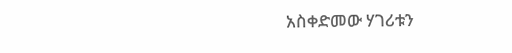አስቀድመው ሃገሪቱን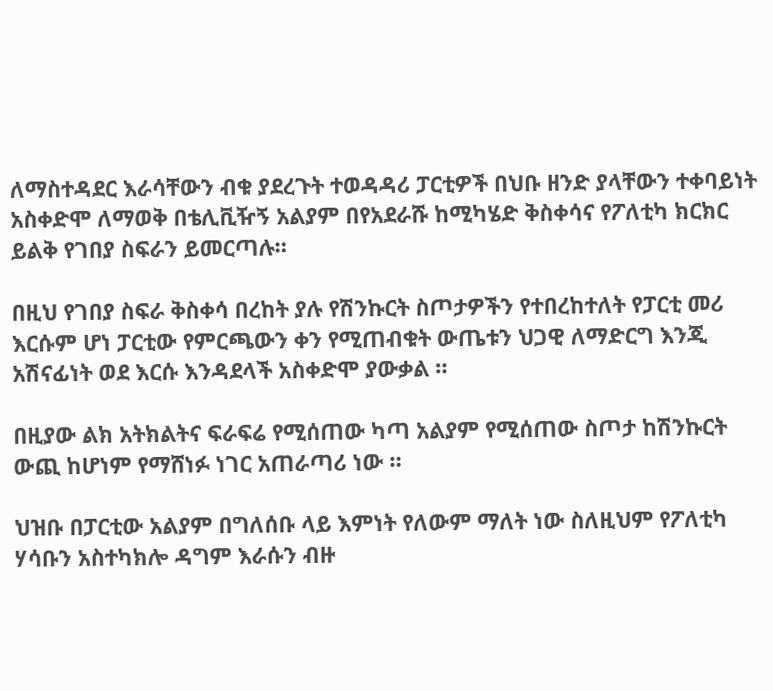ለማስተዳደር እራሳቸውን ብቁ ያደረጉት ተወዳዳሪ ፓርቲዎች በህቡ ዘንድ ያላቸውን ተቀባይነት አስቀድሞ ለማወቅ በቴሊቪዥኝ አልያም በየአደራሹ ከሚካሄድ ቅስቀሳና የፖለቲካ ክርክር ይልቅ የገበያ ስፍራን ይመርጣሉ።

በዚህ የገበያ ስፍራ ቅስቀሳ በረከት ያሉ የሽንኩርት ስጦታዎችን የተበረከተለት የፓርቲ መሪ እርሱም ሆነ ፓርቲው የምርጫውን ቀን የሚጠብቁት ውጤቱን ህጋዊ ለማድርግ እንጂ አሽናፊነት ወደ እርሱ እንዳደላች አስቀድሞ ያውቃል ።

በዚያው ልክ አትክልትና ፍራፍሬ የሚሰጠው ካጣ አልያም የሚሰጠው ስጦታ ከሽንኩርት ውጪ ከሆነም የማሸነፉ ነገር አጠራጣሪ ነው ።

ህዝቡ በፓርቲው አልያም በግለሰቡ ላይ እምነት የለውም ማለት ነው ስለዚህም የፖለቲካ ሃሳቡን አስተካክሎ ዳግም እራሱን ብዙ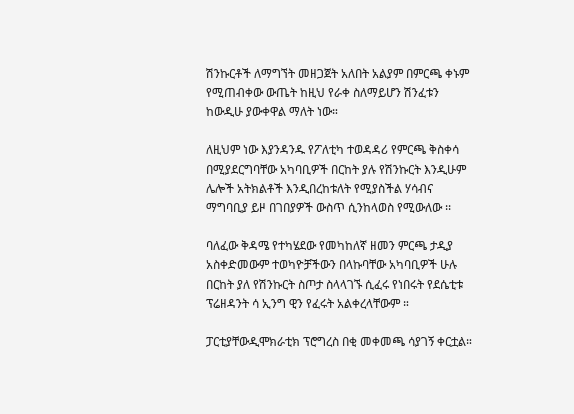ሽንኩርቶች ለማግኘት መዘጋጀት አለበት አልያም በምርጫ ቀኑም የሚጠብቀው ውጤት ከዚህ የራቀ ስለማይሆን ሽንፈቱን ከውዲሁ ያውቀዋል ማለት ነው።

ለዚህም ነው እያንዳንዱ የፖለቲካ ተወዳዳሪ የምርጫ ቅስቀሳ በሚያደርግባቸው አካባቢዎች በርከት ያሉ የሽንኩርት እንዲሁም ሌሎች አትክልቶች እንዲበረከቱለት የሚያስችል ሃሳብና ማግባቢያ ይዞ በገበያዎች ውስጥ ሲንከላወስ የሚውለው ፡፡

ባለፈው ቅዳሜ የተካሄደው የመካከለኛ ዘመን ምርጫ ታዲያ አስቀድመውም ተወካዮቻችውን በላኩባቸው አካባቢዎች ሁሉ በርከት ያለ የሽንኩርት ስጦታ ስላላገኙ ሲፈሩ የነበሩት የደሴቲቱ ፕሬዘዳንት ሳ ኢንግ ዊን የፈሩት አልቀረላቸውም ።

ፓርቲያቸውዲሞክራቲክ ፕሮግረስ በቂ መቀመጫ ሳያገኝ ቀርቷል።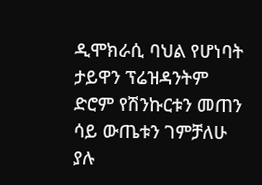ዲሞክራሲ ባህል የሆነባት ታይዋን ፕሬዝዳንትም ድሮም የሽንኩርቱን መጠን ሳይ ውጤቱን ገምቻለሁ ያሉ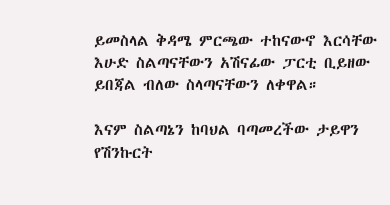ይመስላል ቅዳሜ ምርጫው ተከናውኖ እርሳቸው እሁድ ስልጣናቸውን አሽናፊው ፓርቲ ቢይዘው ይበጃል ብለው ስላጣናቸውን ለቀዋል።

እናም ስልጣኔን ከባህል ባጣመረችው ታይዋን የሽንኩርት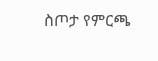ስጦታ የምርጫ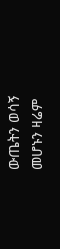ውጤትን ወሳኝ መሆኑን ዛሬም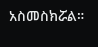አስመስክሯል።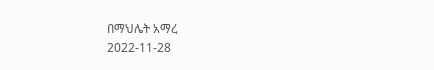በማህሌት አማረ
2022-11-28